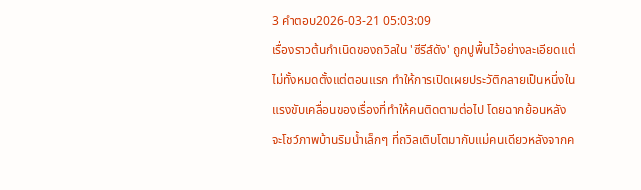3 คำตอบ2026-03-21 05:03:09
เรื่องราวต้นกำเนิดของถวิลใน 'ซีรีส์ดัง' ถูกปูพื้นไว้อย่างละเอียดแต่ไม่ทั้งหมดตั้งแต่ตอนแรก ทำให้การเปิดเผยประวัติกลายเป็นหนึ่งในแรงขับเคลื่อนของเรื่องที่ทำให้คนติดตามต่อไป โดยฉากย้อนหลังจะโชว์ภาพบ้านริมน้ำเล็กๆ ที่ถวิลเติบโตมากับแม่คนเดียวหลังจากค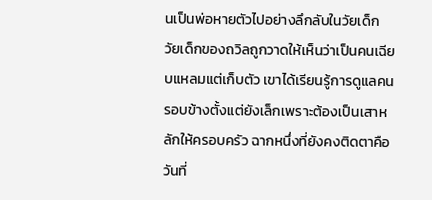นเป็นพ่อหายตัวไปอย่างลึกลับในวัยเด็ก
วัยเด็กของถวิลถูกวาดให้เห็นว่าเป็นคนเฉียบแหลมแต่เก็บตัว เขาได้เรียนรู้การดูแลคนรอบข้างตั้งแต่ยังเล็กเพราะต้องเป็นเสาหลักให้ครอบครัว ฉากหนึ่งที่ยังคงติดตาคือวันที่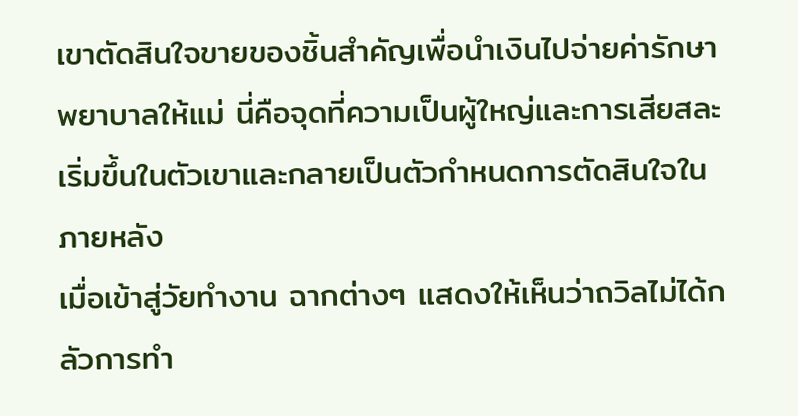เขาตัดสินใจขายของชิ้นสำคัญเพื่อนำเงินไปจ่ายค่ารักษาพยาบาลให้แม่ นี่คือจุดที่ความเป็นผู้ใหญ่และการเสียสละเริ่มขึ้นในตัวเขาและกลายเป็นตัวกำหนดการตัดสินใจในภายหลัง
เมื่อเข้าสู่วัยทำงาน ฉากต่างๆ แสดงให้เห็นว่าถวิลไม่ได้กลัวการทำ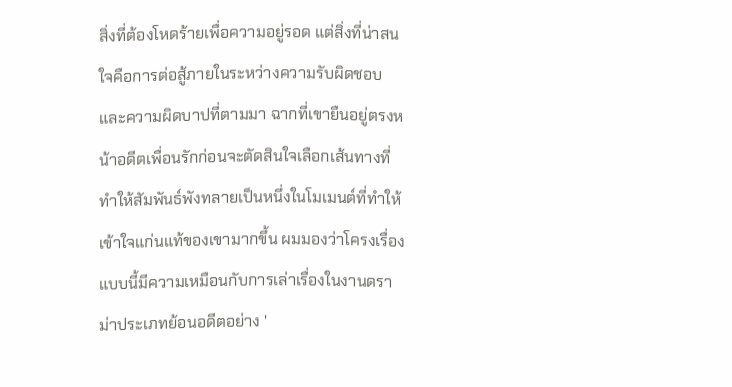สิ่งที่ต้องโหดร้ายเพื่อความอยู่รอด แต่สิ่งที่น่าสนใจคือการต่อสู้ภายในระหว่างความรับผิดชอบและความผิดบาปที่ตามมา ฉากที่เขายืนอยู่ตรงหน้าอดีตเพื่อนรักก่อนจะตัดสินใจเลือกเส้นทางที่ทำให้สัมพันธ์พังทลายเป็นหนึ่งในโมเมนต์ที่ทำให้เข้าใจแก่นแท้ของเขามากขึ้น ผมมองว่าโครงเรื่องแบบนี้มีความเหมือนกับการเล่าเรื่องในงานดราม่าประเภทย้อนอดีตอย่าง '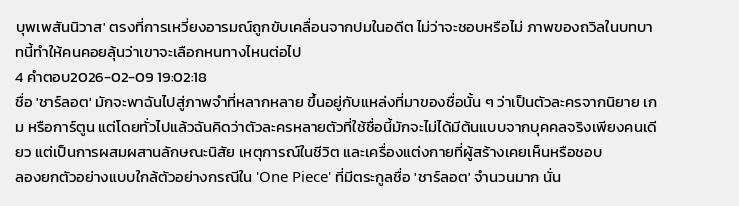บุพเพสันนิวาส' ตรงที่การเหวี่ยงอารมณ์ถูกขับเคลื่อนจากปมในอดีต ไม่ว่าจะชอบหรือไม่ ภาพของถวิลในบทบาทนี้ทำให้คนคอยลุ้นว่าเขาจะเลือกหนทางไหนต่อไป
4 คำตอบ2026-02-09 19:02:18
ชื่อ 'ชาร์ลอต' มักจะพาฉันไปสู่ภาพจำที่หลากหลาย ขึ้นอยู่กับแหล่งที่มาของชื่อนั้น ๆ ว่าเป็นตัวละครจากนิยาย เกม หรือการ์ตูน แต่โดยทั่วไปแล้วฉันคิดว่าตัวละครหลายตัวที่ใช้ชื่อนี้มักจะไม่ได้มีต้นแบบจากบุคคลจริงเพียงคนเดียว แต่เป็นการผสมผสานลักษณะนิสัย เหตุการณ์ในชีวิต และเครื่องแต่งกายที่ผู้สร้างเคยเห็นหรือชอบ
ลองยกตัวอย่างแบบใกล้ตัวอย่างกรณีใน 'One Piece' ที่มีตระกูลชื่อ 'ชาร์ลอต' จำนวนมาก นั่น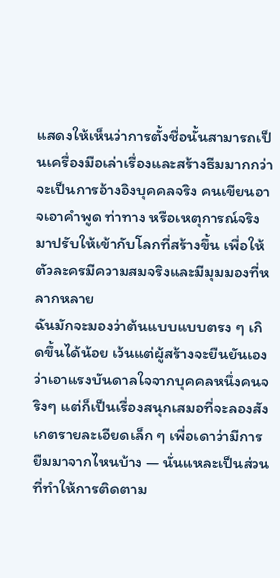แสดงให้เห็นว่าการตั้งชื่อนั้นสามารถเป็นเครื่องมือเล่าเรื่องและสร้างธีมมากกว่าจะเป็นการอ้างอิงบุคคลจริง คนเขียนอาจเอาคำพูด ท่าทาง หรือเหตุการณ์จริงมาปรับให้เข้ากับโลกที่สร้างขึ้น เพื่อให้ตัวละครมีความสมจริงและมีมุมมองที่หลากหลาย
ฉันมักจะมองว่าต้นแบบแบบตรง ๆ เกิดขึ้นได้น้อย เว้นแต่ผู้สร้างจะยืนยันเองว่าเอาแรงบันดาลใจจากบุคคลหนึ่งคนจริงๆ แต่ก็เป็นเรื่องสนุกเสมอที่จะลองสังเกตรายละเอียดเล็ก ๆ เพื่อเดาว่ามีการยืมมาจากไหนบ้าง — นั่นแหละเป็นส่วนที่ทำให้การติดตาม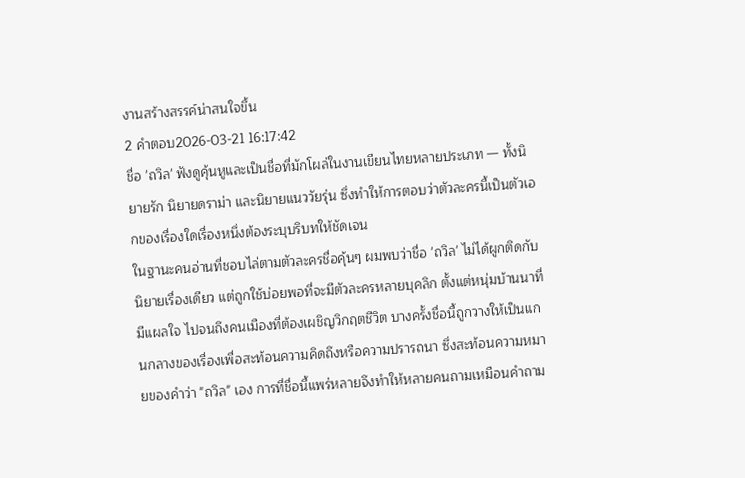งานสร้างสรรค์น่าสนใจขึ้น
2 คำตอบ2026-03-21 16:17:42
ชื่อ 'ถวิล' ฟังดูคุ้นหูและเป็นชื่อที่มักโผล่ในงานเขียนไทยหลายประเภท — ทั้งนิยายรัก นิยายดราม่า และนิยายแนววัยรุ่น ซึ่งทำให้การตอบว่าตัวละครนี้เป็นตัวเอกของเรื่องใดเรื่องหนึ่งต้องระบุบริบทให้ชัดเจน
ในฐานะคนอ่านที่ชอบไล่ตามตัวละครชื่อคุ้นๆ ผมพบว่าชื่อ 'ถวิล' ไม่ได้ผูกติดกับนิยายเรื่องเดียว แต่ถูกใช้บ่อยพอที่จะมีตัวละครหลายบุคลิก ตั้งแต่หนุ่มบ้านนาที่มีแผลใจ ไปจนถึงคนเมืองที่ต้องเผชิญวิกฤตชีวิต บางครั้งชื่อนี้ถูกวางให้เป็นแกนกลางของเรื่องเพื่อสะท้อนความคิดถึงหรือความปรารถนา ซึ่งสะท้อนความหมายของคำว่า "ถวิล" เอง การที่ชื่อนี้แพร่หลายจึงทำให้หลายคนถามเหมือนคำถาม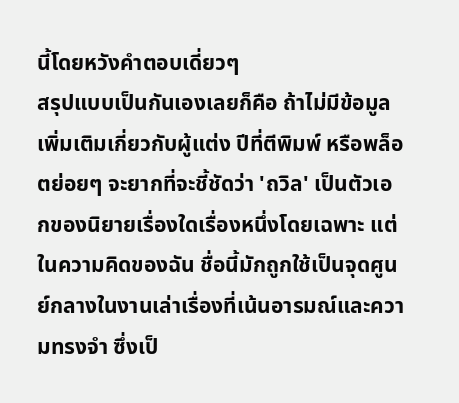นี้โดยหวังคำตอบเดี่ยวๆ
สรุปแบบเป็นกันเองเลยก็คือ ถ้าไม่มีข้อมูลเพิ่มเติมเกี่ยวกับผู้แต่ง ปีที่ตีพิมพ์ หรือพล็อตย่อยๆ จะยากที่จะชี้ชัดว่า 'ถวิล' เป็นตัวเอกของนิยายเรื่องใดเรื่องหนึ่งโดยเฉพาะ แต่ในความคิดของฉัน ชื่อนี้มักถูกใช้เป็นจุดศูนย์กลางในงานเล่าเรื่องที่เน้นอารมณ์และความทรงจำ ซึ่งเป็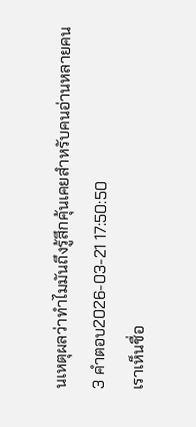นเหตุผลว่าทำไมมันถึงรู้สึกคุ้นเคยสำหรับคนอ่านหลายคน
3 คำตอบ2026-03-21 17:50:50
เราเห็นชื่อ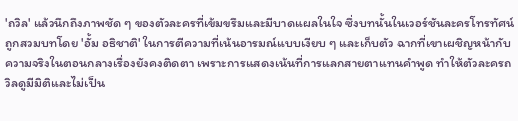'ถวิล' แล้วนึกถึงภาพชัด ๆ ของตัวละครที่เข้มขรึมและมีบาดแผลในใจ ซึ่งบทนั้นในเวอร์ชันละครโทรทัศน์ถูกสวมบทโดย 'อั้ม อธิชาติ' ในการตีความที่เน้นอารมณ์แบบเงียบ ๆ และเก็บตัว ฉากที่เขาเผชิญหน้ากับความจริงในตอนกลางเรื่องยังคงติดตา เพราะการแสดงเน้นที่การแลกสายตาแทนคำพูด ทำให้ตัวละครถวิลดูมีมิติและไม่เป็น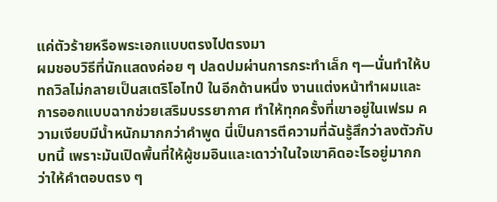แค่ตัวร้ายหรือพระเอกแบบตรงไปตรงมา
ผมชอบวิธีที่นักแสดงค่อย ๆ ปลดปมผ่านการกระทำเล็ก ๆ—นั่นทำให้บทถวิลไม่กลายเป็นสเตริโอไทป์ ในอีกด้านหนึ่ง งานแต่งหน้าทำผมและการออกแบบฉากช่วยเสริมบรรยากาศ ทำให้ทุกครั้งที่เขาอยู่ในเฟรม ความเงียบมีน้ำหนักมากกว่าคำพูด นี่เป็นการตีความที่ฉันรู้สึกว่าลงตัวกับบทนี้ เพราะมันเปิดพื้นที่ให้ผู้ชมอินและเดาว่าในใจเขาคิดอะไรอยู่มากกว่าให้คำตอบตรง ๆ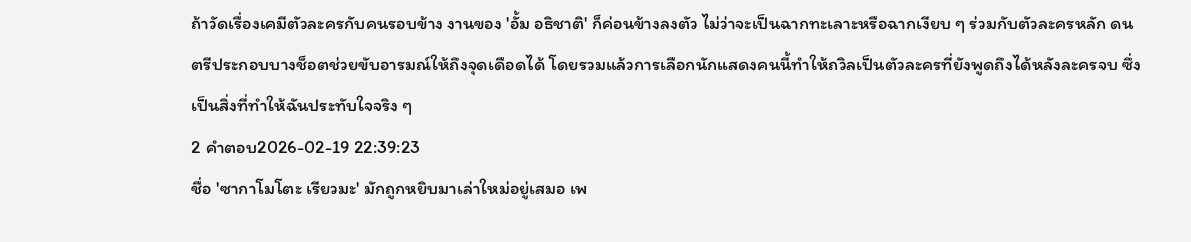ถ้าวัดเรื่องเคมีตัวละครกับคนรอบข้าง งานของ 'อั้ม อธิชาติ' ก็ค่อนข้างลงตัว ไม่ว่าจะเป็นฉากทะเลาะหรือฉากเงียบ ๆ ร่วมกับตัวละครหลัก ดนตรีประกอบบางช็อตช่วยขับอารมณ์ให้ถึงจุดเดือดได้ โดยรวมแล้วการเลือกนักแสดงคนนี้ทำให้ถวิลเป็นตัวละครที่ยังพูดถึงได้หลังละครจบ ซึ่งเป็นสิ่งที่ทำให้ฉันประทับใจจริง ๆ
2 คำตอบ2026-02-19 22:39:23
ชื่อ 'ซากาโมโตะ เรียวมะ' มักถูกหยิบมาเล่าใหม่อยู่เสมอ เพ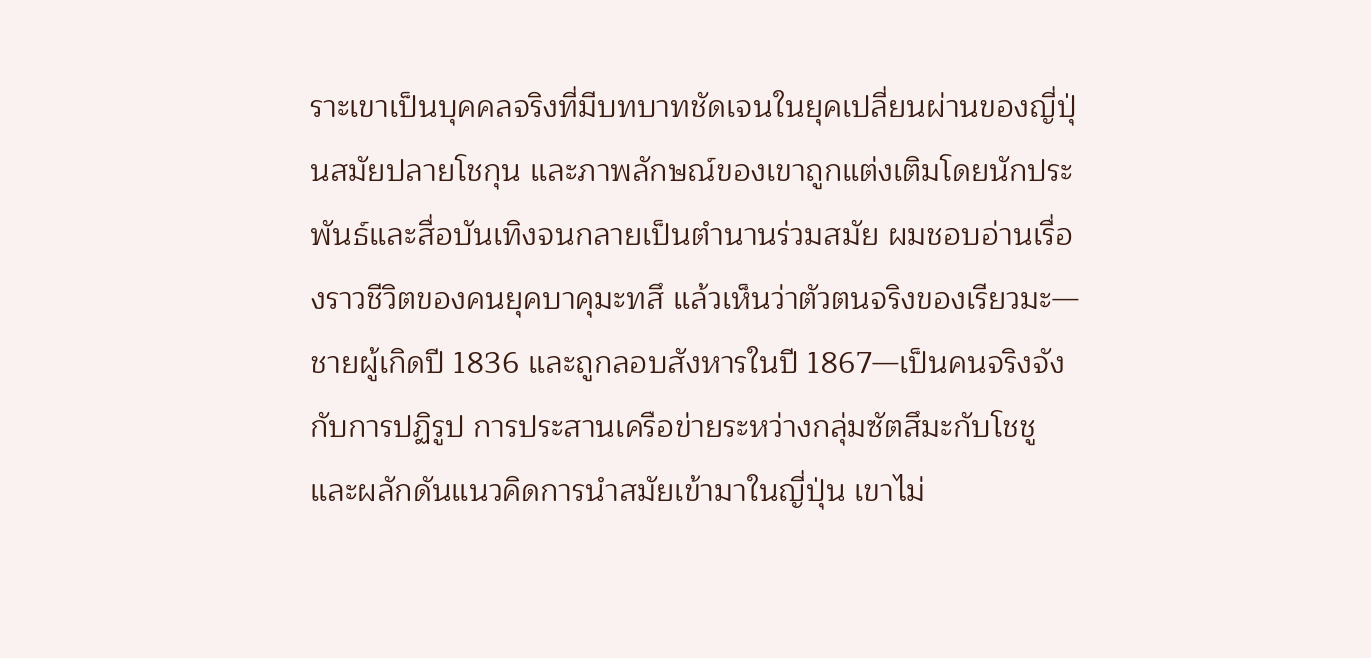ราะเขาเป็นบุคคลจริงที่มีบทบาทชัดเจนในยุคเปลี่ยนผ่านของญี่ปุ่นสมัยปลายโชกุน และภาพลักษณ์ของเขาถูกแต่งเติมโดยนักประพันธ์และสื่อบันเทิงจนกลายเป็นตำนานร่วมสมัย ผมชอบอ่านเรื่องราวชีวิตของคนยุคบาคุมะทสึ แล้วเห็นว่าตัวตนจริงของเรียวมะ—ชายผู้เกิดปี 1836 และถูกลอบสังหารในปี 1867—เป็นคนจริงจังกับการปฏิรูป การประสานเครือข่ายระหว่างกลุ่มซัตสึมะกับโชชู และผลักดันแนวคิดการนำสมัยเข้ามาในญี่ปุ่น เขาไม่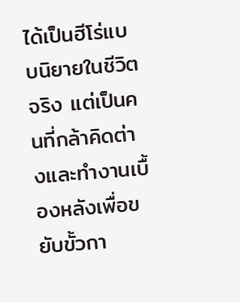ได้เป็นฮีโร่แบบนิยายในชีวิตจริง แต่เป็นคนที่กล้าคิดต่างและทำงานเบื้องหลังเพื่อขยับขั้วกา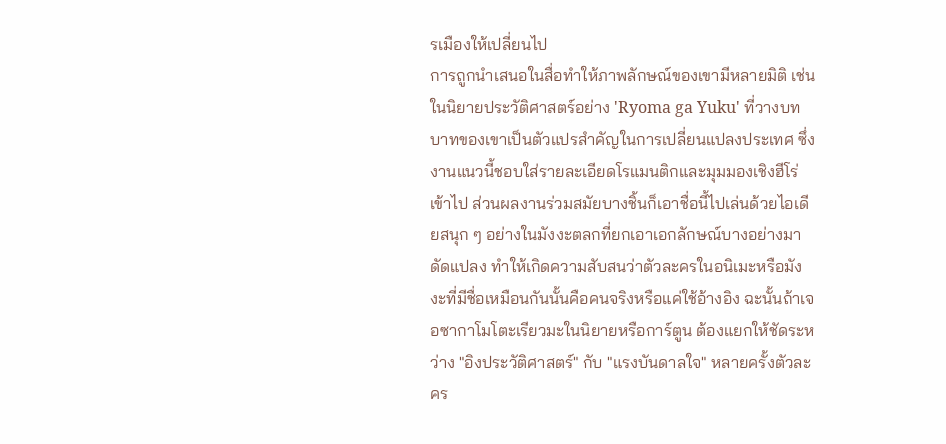รเมืองให้เปลี่ยนไป
การถูกนำเสนอในสื่อทำให้ภาพลักษณ์ของเขามีหลายมิติ เช่นในนิยายประวัติศาสตร์อย่าง 'Ryoma ga Yuku' ที่วางบทบาทของเขาเป็นตัวแปรสำคัญในการเปลี่ยนแปลงประเทศ ซึ่งงานแนวนี้ชอบใส่รายละเอียดโรแมนติกและมุมมองเชิงฮีโร่เข้าไป ส่วนผลงานร่วมสมัยบางชิ้นก็เอาชื่อนี้ไปเล่นด้วยไอเดียสนุก ๆ อย่างในมังงะตลกที่ยกเอาเอกลักษณ์บางอย่างมาดัดแปลง ทำให้เกิดความสับสนว่าตัวละครในอนิเมะหรือมังงะที่มีชื่อเหมือนกันนั้นคือคนจริงหรือแค่ใช้อ้างอิง ฉะนั้นถ้าเจอซากาโมโตะเรียวมะในนิยายหรือการ์ตูน ต้องแยกให้ชัดระหว่าง "อิงประวัติศาสตร์" กับ "แรงบันดาลใจ" หลายครั้งตัวละคร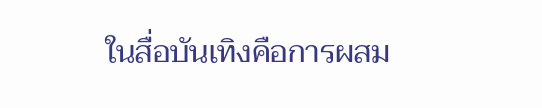ในสื่อบันเทิงคือการผสม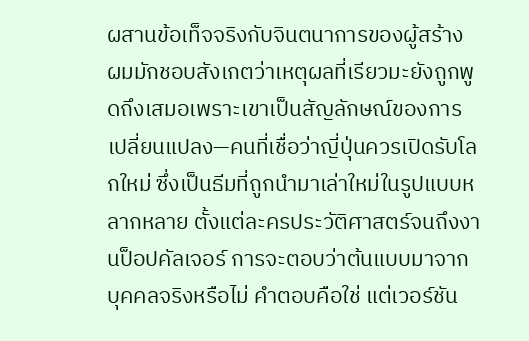ผสานข้อเท็จจริงกับจินตนาการของผู้สร้าง
ผมมักชอบสังเกตว่าเหตุผลที่เรียวมะยังถูกพูดถึงเสมอเพราะเขาเป็นสัญลักษณ์ของการเปลี่ยนแปลง—คนที่เชื่อว่าญี่ปุ่นควรเปิดรับโลกใหม่ ซึ่งเป็นธีมที่ถูกนำมาเล่าใหม่ในรูปแบบหลากหลาย ตั้งแต่ละครประวัติศาสตร์จนถึงงานป็อปคัลเจอร์ การจะตอบว่าต้นแบบมาจากบุคคลจริงหรือไม่ คำตอบคือใช่ แต่เวอร์ชัน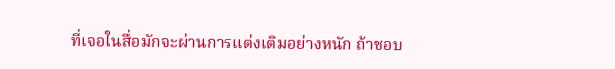ที่เจอในสื่อมักจะผ่านการแต่งเติมอย่างหนัก ถ้าชอบ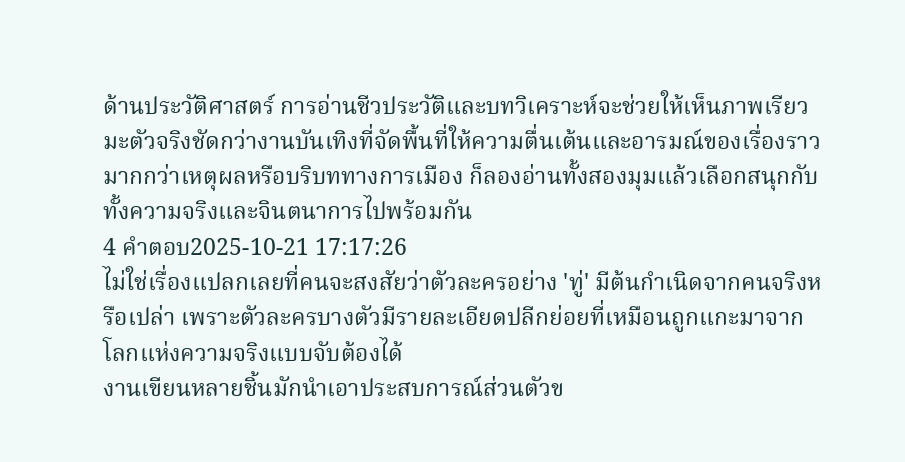ด้านประวัติศาสตร์ การอ่านชีวประวัติและบทวิเคราะห์จะช่วยให้เห็นภาพเรียวมะตัวจริงชัดกว่างานบันเทิงที่จัดพื้นที่ให้ความตื่นเต้นและอารมณ์ของเรื่องราวมากกว่าเหตุผลหรือบริบททางการเมือง ก็ลองอ่านทั้งสองมุมแล้วเลือกสนุกกับทั้งความจริงและจินตนาการไปพร้อมกัน
4 คำตอบ2025-10-21 17:17:26
ไม่ใช่เรื่องแปลกเลยที่คนจะสงสัยว่าตัวละครอย่าง 'ทู่' มีต้นกำเนิดจากคนจริงหรือเปล่า เพราะตัวละครบางตัวมีรายละเอียดปลีกย่อยที่เหมือนถูกแกะมาจากโลกแห่งความจริงแบบจับต้องได้
งานเขียนหลายชิ้นมักนำเอาประสบการณ์ส่วนตัวข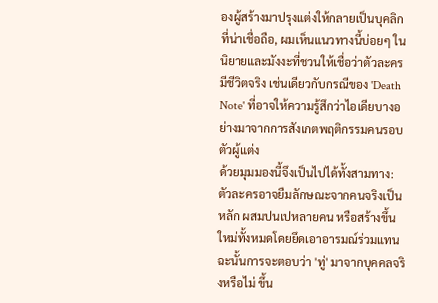องผู้สร้างมาปรุงแต่งให้กลายเป็นบุคลิกที่น่าเชื่อถือ, ผมเห็นแนวทางนี้บ่อยๆ ในนิยายและมังงะที่ชวนให้เชื่อว่าตัวละครมีชีวิตจริง เช่นเดียวกับกรณีของ 'Death Note' ที่อาจให้ความรู้สึกว่าไอเดียบางอย่างมาจากการสังเกตพฤติกรรมคนรอบตัวผู้แต่ง
ด้วยมุมมองนี้จึงเป็นไปได้ทั้งสามทาง: ตัวละครอาจยืมลักษณะจากคนจริงเป็นหลัก ผสมปนเปหลายคน หรือสร้างขึ้นใหม่ทั้งหมดโดยยึดเอาอารมณ์ร่วมแทน ฉะนั้นการจะตอบว่า 'ทู่' มาจากบุคคลจริงหรือไม่ ขึ้น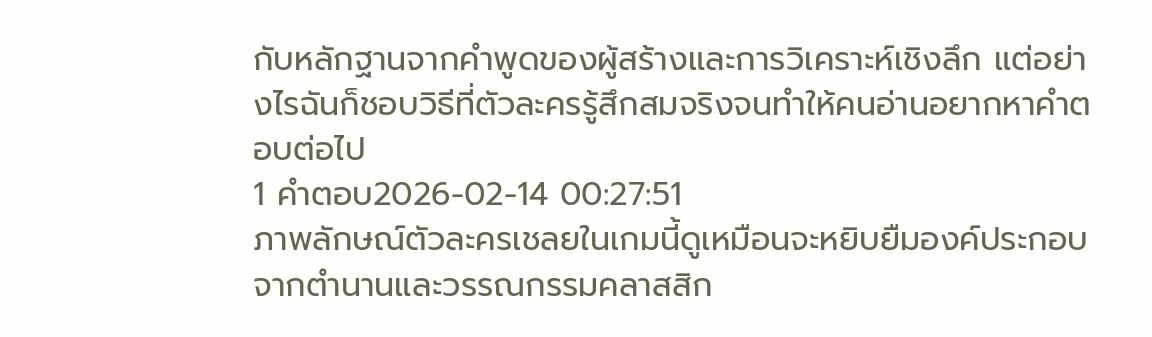กับหลักฐานจากคำพูดของผู้สร้างและการวิเคราะห์เชิงลึก แต่อย่างไรฉันก็ชอบวิธีที่ตัวละครรู้สึกสมจริงจนทำให้คนอ่านอยากหาคำตอบต่อไป
1 คำตอบ2026-02-14 00:27:51
ภาพลักษณ์ตัวละครเชลยในเกมนี้ดูเหมือนจะหยิบยืมองค์ประกอบจากตำนานและวรรณกรรมคลาสสิก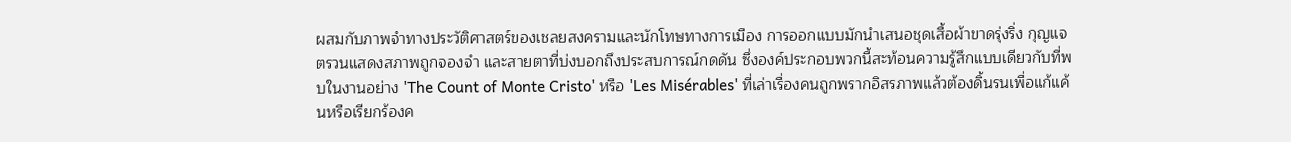ผสมกับภาพจำทางประวัติศาสตร์ของเชลยสงครามและนักโทษทางการเมือง การออกแบบมักนำเสนอชุดเสื้อผ้าขาดรุ่งริ่ง กุญแจตรวนแสดงสภาพถูกจองจำ และสายตาที่บ่งบอกถึงประสบการณ์กดดัน ซึ่งองค์ประกอบพวกนี้สะท้อนความรู้สึกแบบเดียวกับที่พบในงานอย่าง 'The Count of Monte Cristo' หรือ 'Les Misérables' ที่เล่าเรื่องคนถูกพรากอิสรภาพแล้วต้องดิ้นรนเพื่อแก้แค้นหรือเรียกร้องค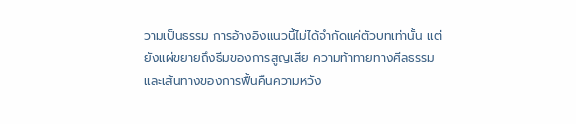วามเป็นธรรม การอ้างอิงแนวนี้ไม่ได้จำกัดแค่ตัวบทเท่านั้น แต่ยังแผ่ขยายถึงธีมของการสูญเสีย ความท้าทายทางศีลธรรม และเส้นทางของการฟื้นคืนความหวัง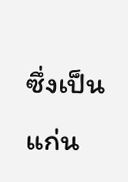ซึ่งเป็นแก่น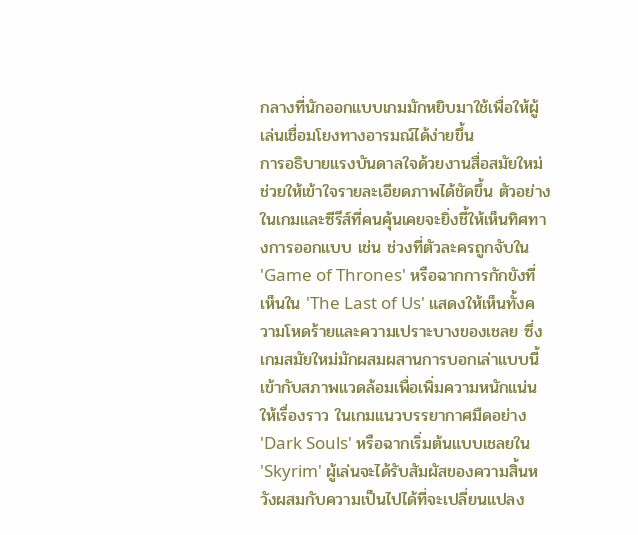กลางที่นักออกแบบเกมมักหยิบมาใช้เพื่อให้ผู้เล่นเชื่อมโยงทางอารมณ์ได้ง่ายขึ้น
การอธิบายแรงบันดาลใจด้วยงานสื่อสมัยใหม่ช่วยให้เข้าใจรายละเอียดภาพได้ชัดขึ้น ตัวอย่างในเกมและซีรีส์ที่คนคุ้นเคยจะยิ่งชี้ให้เห็นทิศทางการออกแบบ เช่น ช่วงที่ตัวละครถูกจับใน 'Game of Thrones' หรือฉากการกักขังที่เห็นใน 'The Last of Us' แสดงให้เห็นทั้งความโหดร้ายและความเปราะบางของเชลย ซึ่งเกมสมัยใหม่มักผสมผสานการบอกเล่าแบบนี้เข้ากับสภาพแวดล้อมเพื่อเพิ่มความหนักแน่นให้เรื่องราว ในเกมแนวบรรยากาศมืดอย่าง 'Dark Souls' หรือฉากเริ่มต้นแบบเชลยใน 'Skyrim' ผู้เล่นจะได้รับสัมผัสของความสิ้นหวังผสมกับความเป็นไปได้ที่จะเปลี่ยนแปลง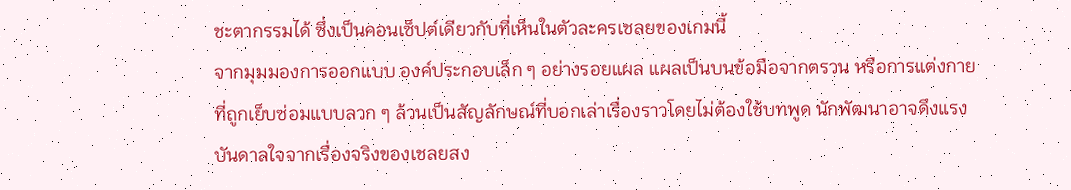ชะตากรรมได้ ซึ่งเป็นคอนเซ็ปต์เดียวกับที่เห็นในตัวละครเชลยของเกมนี้
จากมุมมองการออกแบบ องค์ประกอบเล็ก ๆ อย่างรอยแผล แผลเป็นบนข้อมือจากตรวน หรือการแต่งกายที่ถูกเย็บซ่อมแบบลวก ๆ ล้วนเป็นสัญลักษณ์ที่บอกเล่าเรื่องราวโดยไม่ต้องใช้บทพูด นักพัฒนาอาจดึงแรงบันดาลใจจากเรื่องจริงของเชลยสง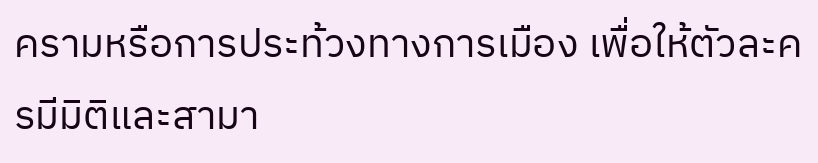ครามหรือการประท้วงทางการเมือง เพื่อให้ตัวละครมีมิติและสามา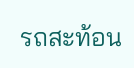รถสะท้อน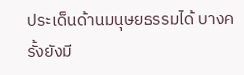ประเด็นด้านมนุษยธรรมได้ บางครั้งยังมี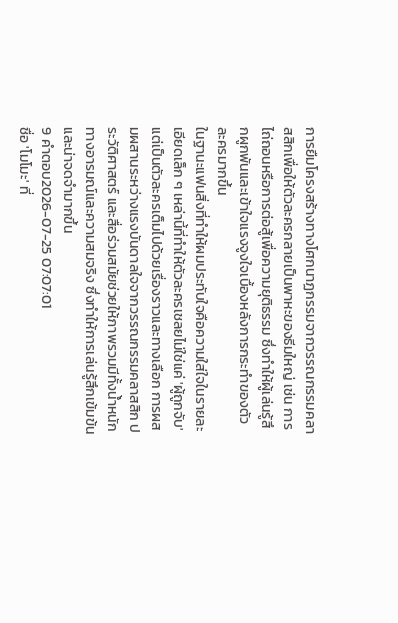การยืมโครงสร้างทางโศกนาฏกรรมจากวรรณกรรมคลาสสิกเพื่อให้ตัวละครกลายเป็นพาหะของธีมใหญ่ เช่น การไถ่ถอนหรือการต่อสู้เพื่อความยุติธรรม ซึ่งทำให้ผู้เล่นรู้สึกผูกพันและเข้าใจแรงจูงใจเบื้องหลังการกระทำของตัวละครมากขึ้น
ในฐานะแฟนสิ่งที่ทำให้ผมประทับใจคือความใส่ใจในรายละเอียดเล็ก ๆ เหล่านี้ที่ทำให้ตัวละครเชลยไม่ใช่แค่ 'ผู้ถูกจับ' แต่เป็นตัวละครเต็มไปด้วยเรื่องราวและทางเลือก การผสมผสานระหว่างแรงบันดาลใจจากวรรณกรรมคลาสสิก ประวัติศาสตร์ และสื่อร่วมสมัยช่วยให้ภาพรวมมีทั้งน้ำหนักทางอารมณ์และความสมจริง ซึ่งทำให้การเล่นรู้สึกเข้มข้นและน่าจดจำมากขึ้น
9 คำตอบ2026-07-25 07:07:01
ชื่อ 'โมโมะ' ที่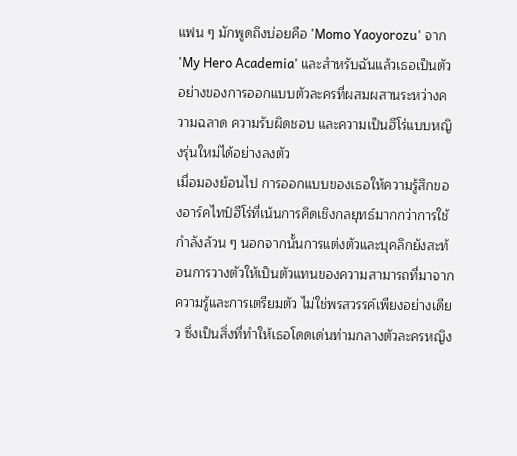แฟน ๆ มักพูดถึงบ่อยคือ 'Momo Yaoyorozu' จาก 'My Hero Academia' และสำหรับฉันแล้วเธอเป็นตัวอย่างของการออกแบบตัวละครที่ผสมผสานระหว่างความฉลาด ความรับผิดชอบ และความเป็นฮีโร่แบบหญิงรุ่นใหม่ได้อย่างลงตัว
เมื่อมองย้อนไป การออกแบบของเธอให้ความรู้สึกของอาร์คไทป์ฮีโร่ที่เน้นการคิดเชิงกลยุทธ์มากกว่าการใช้กำลังล้วน ๆ นอกจากนั้นการแต่งตัวและบุคลิกยังสะท้อนการวางตัวให้เป็นตัวแทนของความสามารถที่มาจากความรู้และการเตรียมตัว ไม่ใช่พรสวรรค์เพียงอย่างเดียว ซึ่งเป็นสิ่งที่ทำให้เธอโดดเด่นท่ามกลางตัวละครหญิง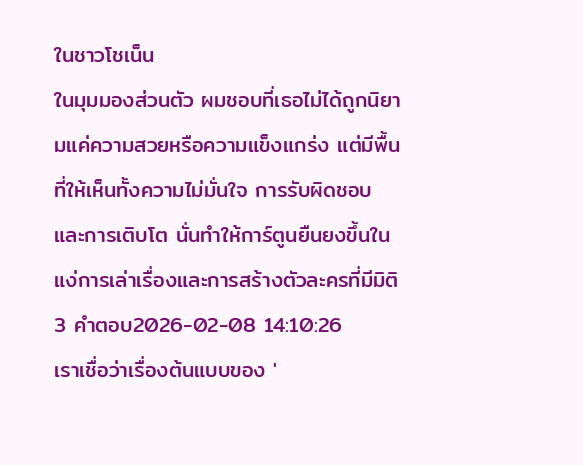ในชาวโชเน็น
ในมุมมองส่วนตัว ผมชอบที่เธอไม่ได้ถูกนิยามแค่ความสวยหรือความแข็งแกร่ง แต่มีพื้นที่ให้เห็นทั้งความไม่มั่นใจ การรับผิดชอบ และการเติบโต นั่นทำให้การ์ตูนยืนยงขึ้นในแง่การเล่าเรื่องและการสร้างตัวละครที่มีมิติ
3 คำตอบ2026-02-08 14:10:26
เราเชื่อว่าเรื่องต้นแบบของ '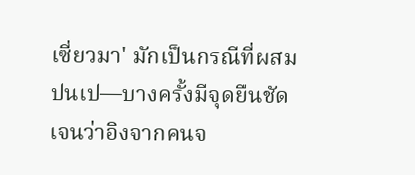เซี่ยวมา' มักเป็นกรณีที่ผสมปนเป—บางครั้งมีจุดยืนชัดเจนว่าอิงจากคนจ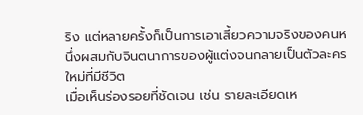ริง แต่หลายครั้งก็เป็นการเอาเสี้ยวความจริงของคนหนึ่งผสมกับจินตนาการของผู้แต่งจนกลายเป็นตัวละครใหม่ที่มีชีวิต
เมื่อเห็นร่องรอยที่ชัดเจน เช่น รายละเอียดเห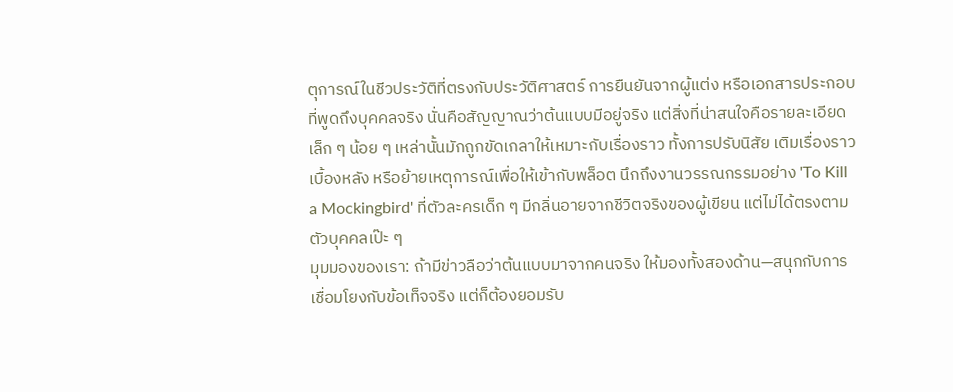ตุการณ์ในชีวประวัติที่ตรงกับประวัติศาสตร์ การยืนยันจากผู้แต่ง หรือเอกสารประกอบที่พูดถึงบุคคลจริง นั่นคือสัญญาณว่าต้นแบบมีอยู่จริง แต่สิ่งที่น่าสนใจคือรายละเอียดเล็ก ๆ น้อย ๆ เหล่านั้นมักถูกขัดเกลาให้เหมาะกับเรื่องราว ทั้งการปรับนิสัย เติมเรื่องราวเบื้องหลัง หรือย้ายเหตุการณ์เพื่อให้เข้ากับพล็อต นึกถึงงานวรรณกรรมอย่าง 'To Kill a Mockingbird' ที่ตัวละครเด็ก ๆ มีกลิ่นอายจากชีวิตจริงของผู้เขียน แต่ไม่ได้ตรงตามตัวบุคคลเป๊ะ ๆ
มุมมองของเรา: ถ้ามีข่าวลือว่าต้นแบบมาจากคนจริง ให้มองทั้งสองด้าน—สนุกกับการเชื่อมโยงกับข้อเท็จจริง แต่ก็ต้องยอมรับ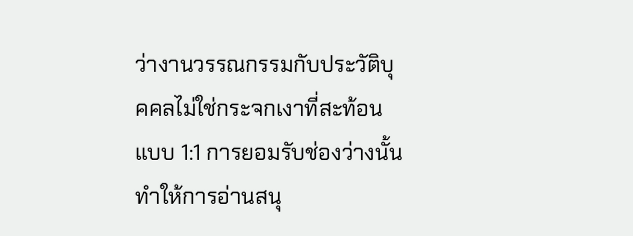ว่างานวรรณกรรมกับประวัติบุคคลไม่ใช่กระจกเงาที่สะท้อนแบบ 1:1 การยอมรับช่องว่างนั้นทำให้การอ่านสนุ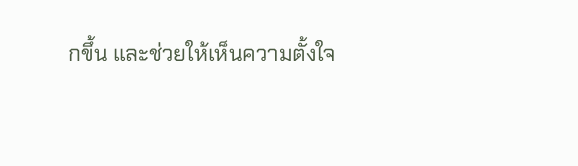กขึ้น และช่วยให้เห็นความตั้งใจ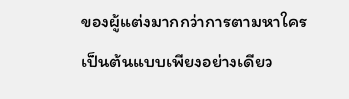ของผู้แต่งมากกว่าการตามหาใครเป็นต้นแบบเพียงอย่างเดียว